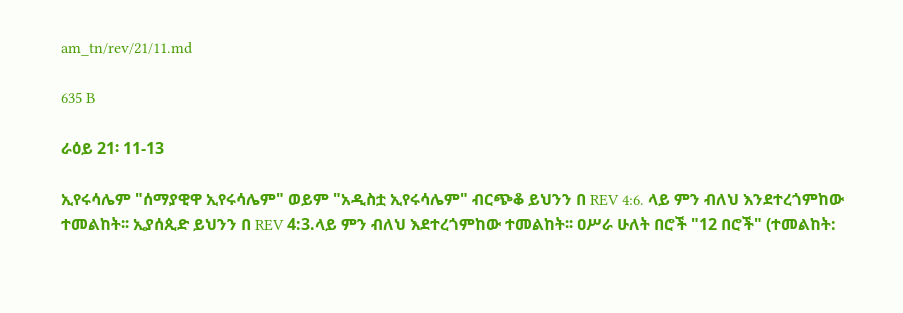am_tn/rev/21/11.md

635 B

ራዕይ 21፡ 11-13

ኢየሩሳሌም "ሰማያዊዋ ኢየሩሳሌም" ወይም "አዲስቷ ኢየሩሳሌም" ብርጭቆ ይህንን በ REV 4:6. ላይ ምን ብለህ እንደተረጎምከው ተመልከት፡፡ ኢያሰጲድ ይህንን በ REV 4:3.ላይ ምን ብለህ እደተረጎምከው ተመልከት፡፡ ዐሥራ ሁለት በሮች "12 በሮች" (ተመልከት: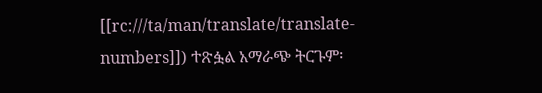[[rc:///ta/man/translate/translate-numbers]]) ተጽፏል አማራጭ ትርጉም፡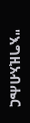"እግዚአብሔር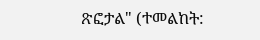ጽፎታል" (ተመልከት: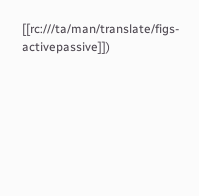[[rc:///ta/man/translate/figs-activepassive]])